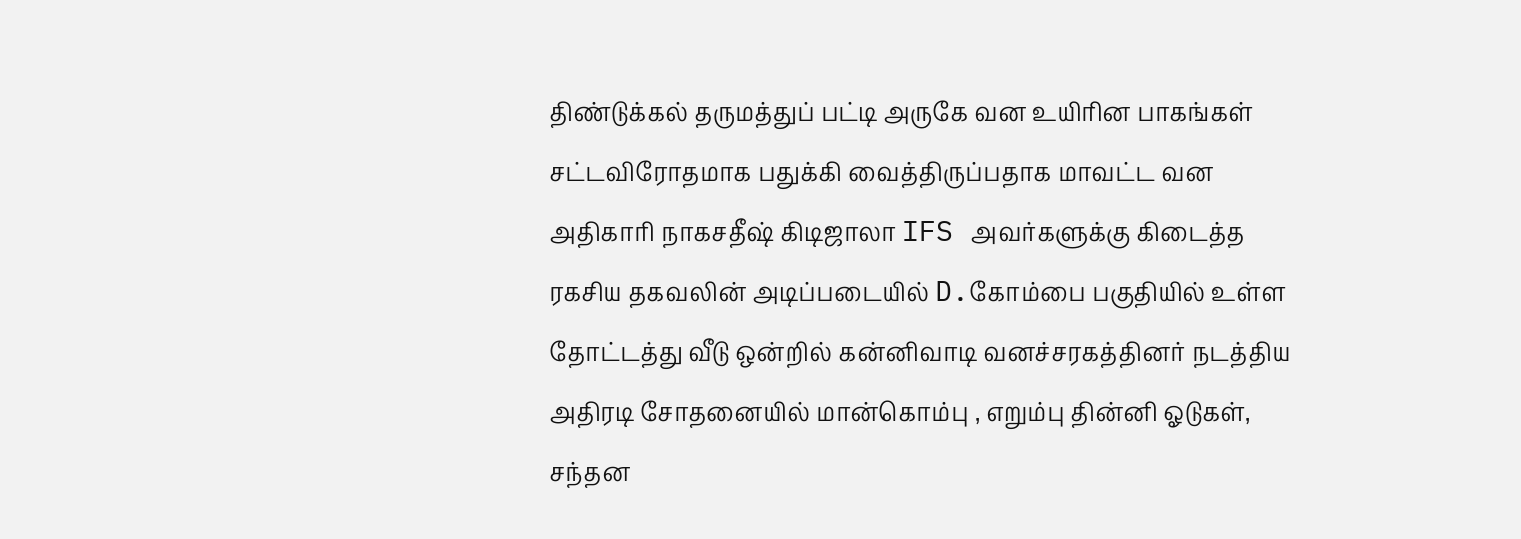திண்டுக்கல் தருமத்துப் பட்டி அருகே வன உயிரின பாகங்கள் சட்டவிரோதமாக பதுக்கி வைத்திருப்பதாக மாவட்ட வன அதிகாரி நாகசதீஷ் கிடிஜாலா IFS அவர்களுக்கு கிடைத்த ரகசிய தகவலின் அடிப்படையில் D.கோம்பை பகுதியில் உள்ள தோட்டத்து வீடு ஒன்றில் கன்னிவாடி வனச்சரகத்தினர் நடத்திய அதிரடி சோதனையில் மான்கொம்பு , எறும்பு தின்னி ஓடுகள், சந்தன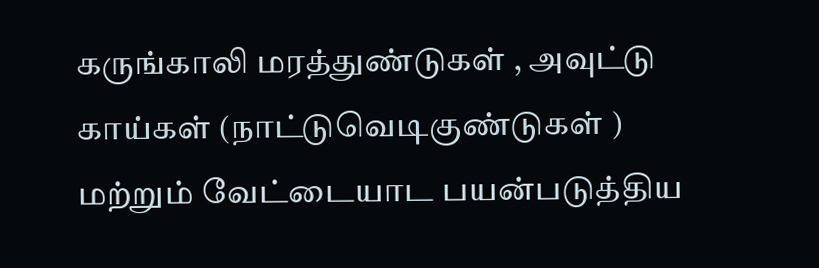கருங்காலி மரத்துண்டுகள் , அவுட்டு காய்கள் (நாட்டுவெடிகுண்டுகள் ) மற்றும் வேட்டையாட பயன்படுத்திய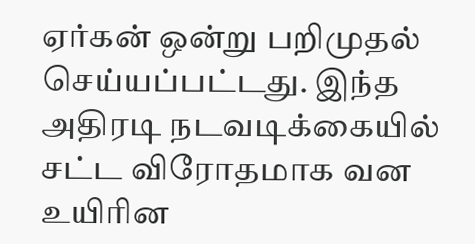ஏர்கன் ஒன்று பறிமுதல் செய்யப்பட்டது. இந்த அதிரடி நடவடிக்கையில் சட்ட விரோதமாக வன உயிரின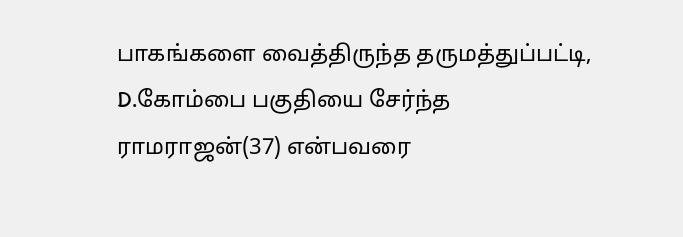பாகங்களை வைத்திருந்த தருமத்துப்பட்டி, D.கோம்பை பகுதியை சேர்ந்த ராமராஜன்(37) என்பவரை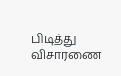பிடித்து விசாரணை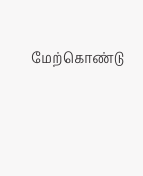மேற்கொண்டு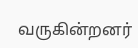வருகின்றனர்